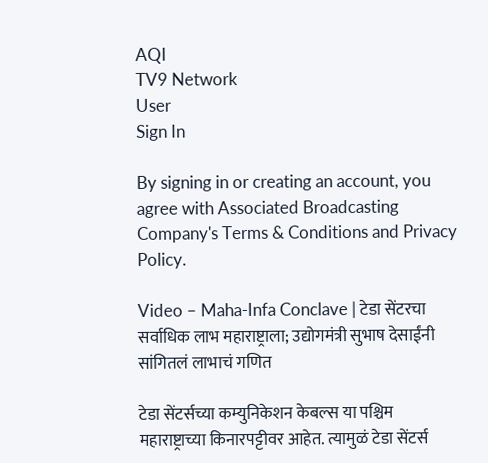AQI
TV9 Network
User
Sign In

By signing in or creating an account, you agree with Associated Broadcasting Company's Terms & Conditions and Privacy Policy.

Video – Maha-Infa Conclave | टेडा सेंटरचा सर्वाधिक लाभ महाराष्ट्राला; उद्योगमंत्री सुभाष देसाईंनी सांगितलं लाभाचं गणित

टेडा सेंटर्सच्या कम्युनिकेशन केबल्स या पश्चिम महाराष्ट्राच्या किनारपट्टीवर आहेत. त्यामुळं टेडा सेंटर्स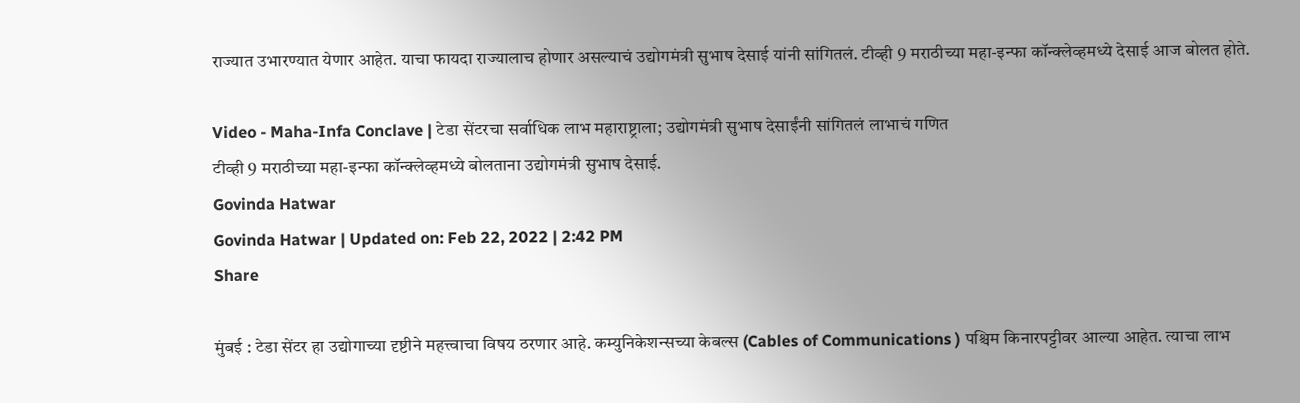राज्यात उभारण्यात येणार आहेत. याचा फायदा राज्यालाच होणार असल्याचं उद्योगमंत्री सुभाष देसाई यांनी सांगितलं. टीव्ही 9 मराठीच्या महा-इन्फा कॉन्क्लेव्हमध्ये देसाई आज बोलत होते.

Video - Maha-Infa Conclave | टेडा सेंटरचा सर्वाधिक लाभ महाराष्ट्राला; उद्योगमंत्री सुभाष देसाईंनी सांगितलं लाभाचं गणित
टीव्ही 9 मराठीच्या महा-इन्फा कॉन्क्लेव्हमध्ये बोलताना उद्योगमंत्री सुभाष देसाई.
Govinda Hatwar
Govinda Hatwar | Updated on: Feb 22, 2022 | 2:42 PM
Share

मुंबई : टेडा सेंटर हा उद्योगाच्या दृष्टीने महत्त्वाचा विषय ठरणार आहे. कम्युनिकेशन्सच्या केबल्स (Cables of Communications ) पश्चिम किनारपट्टीवर आल्या आहेत. त्याचा लाभ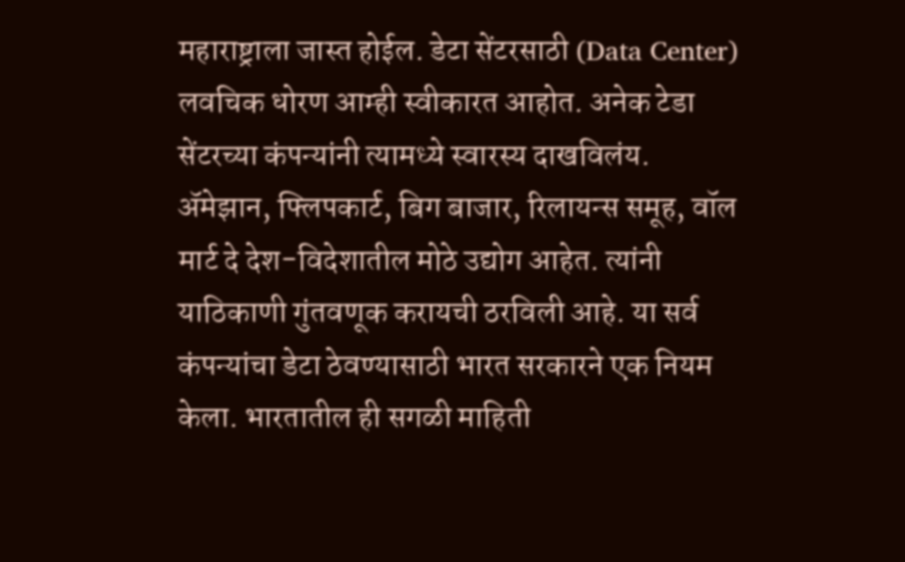महाराष्ट्राला जास्त होईल. डेटा सेंटरसाठी (Data Center) लवचिक धोरण आम्ही स्वीकारत आहोत. अनेक टेडा सेंटरच्या कंपन्यांनी त्यामध्ये स्वारस्य दाखविलंय. ॲमेझान, फ्लिपकार्ट, बिग बाजार, रिलायन्स समूह, वॉल मार्ट दे देश-विदेशातील मोठे उद्योग आहेत. त्यांनी याठिकाणी गुंतवणूक करायची ठरविली आहे. या सर्व कंपन्यांचा डेटा ठेवण्यासाठी भारत सरकारने एक नियम केला. भारतातील ही सगळी माहिती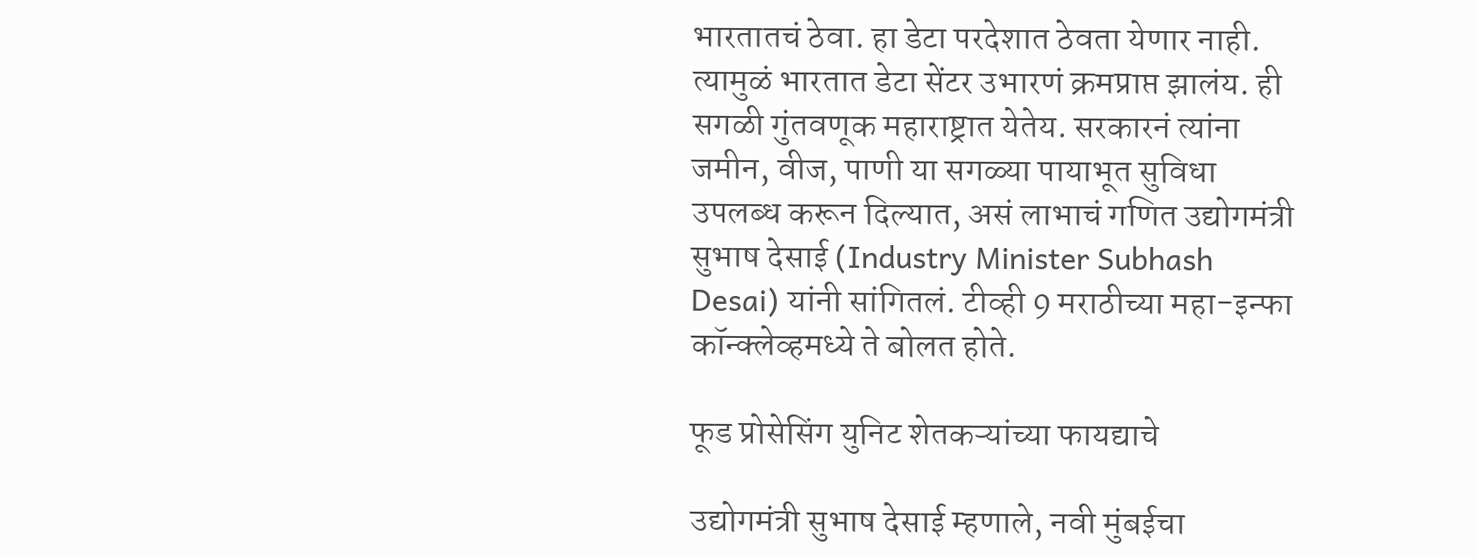भारतातचं ठेवा. हा डेटा परदेशात ठेवता येणार नाही. त्यामुळं भारतात डेटा सेंटर उभारणं क्रमप्राप्त झालंय. ही सगळी गुंतवणूक महाराष्ट्रात येतेय. सरकारनं त्यांना जमीन, वीज, पाणी या सगळ्या पायाभूत सुविधा उपलब्ध करून दिल्यात, असं लाभाचं गणित उद्योगमंत्री सुभाष देसाई (Industry Minister Subhash Desai) यांनी सांगितलं. टीव्ही 9 मराठीच्या महा-इन्फा कॉन्क्लेव्हमध्ये ते बोलत होते.

फूड प्रोसेसिंग युनिट शेतकऱ्यांच्या फायद्याचे

उद्योगमंत्री सुभाष देसाई म्हणाले, नवी मुंबईचा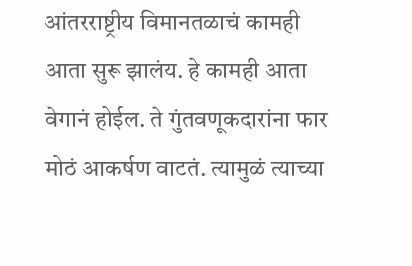आंतरराष्ट्रीय विमानतळाचं कामही आता सुरू झालंय. हे कामही आता वेगानं होईल. ते गुंतवणूकदारांना फार मोठं आकर्षण वाटतं. त्यामुळं त्याच्या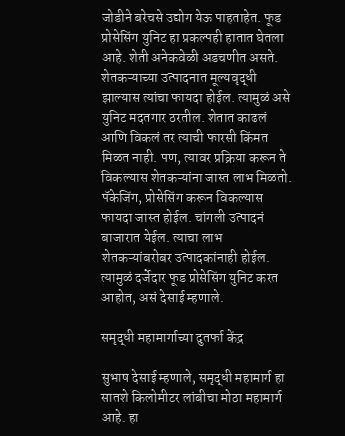जोडीने बरेचसे उद्योग येऊ पाहताहेत. फूड प्रोसेसिंग युनिट हा प्रकल्पही हातात घेतला आहे. शेती अनेकवेळी अडचणीत असते. शेतकऱ्याच्या उत्पादनात मूल्यवृद्धी झाल्यास त्यांचा फायदा होईल. त्यामुळं असे युनिट मदतगार ठरतील. शेतात काढलं आणि विकलं तर त्याची फारसी किंमत मिळत नाही. पण, त्यावर प्रक्रिया करून ते विकल्यास शेतकऱ्यांना जास्त लाभ मिळतो. पॅकेजिंग, प्रोसेसिंग करून विकल्यास फायदा जास्त होईल. चांगली उत्पादनं बाजारात येईल. त्याचा लाभ शेतकऱ्यांबरोबर उत्पादकांनाही होईल. त्यामुळं दर्जेदार फूड प्रोसेसिंग युनिट करत आहोत, असं देसाई म्हणाले.

समृद्धी महामार्गाच्या दुतर्फा केंद्र

सुभाष देसाई म्हणाले, समृद्धी महामार्ग हा सातशे किलोमीटर लांबीचा मोठा महामार्ग आहे. हा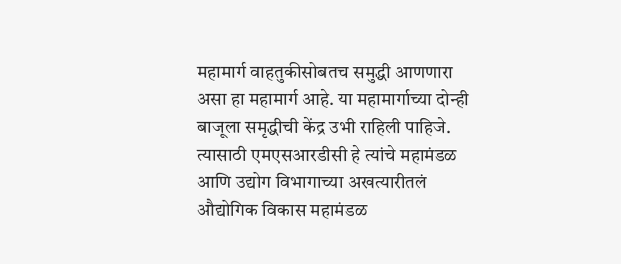महामार्ग वाहतुकीसोबतच समुद्धी आणणारा असा हा महामार्ग आहे. या महामार्गाच्या दोन्ही बाजूला समृद्धीची केंद्र उभी राहिली पाहिजे. त्यासाठी एमएसआरडीसी हे त्यांचे महामंडळ आणि उद्योग विभागाच्या अखत्यारीतलं औद्योगिक विकास महामंडळ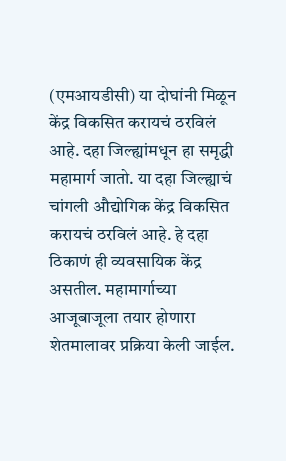(एमआयडीसी) या दोघांनी मिळून केंद्र विकसित करायचं ठरविलं आहे. दहा जिल्ह्यांमधून हा समृद्धी महामार्ग जातो. या दहा जिल्ह्याचं चांगली औद्योगिक केंद्र विकसित करायचं ठरविलं आहे. हे दहा ठिकाणं ही व्यवसायिक केंद्र असतील. महामार्गाच्या आजूबाजूला तयार होणारा शेतमालावर प्रक्रिया केली जाईल.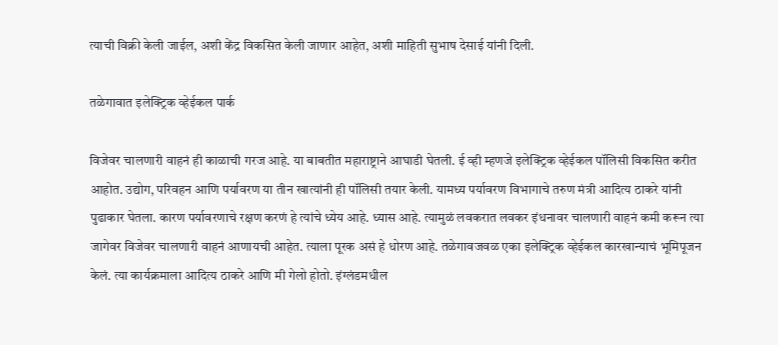त्याची विक्री केली जाईल, अशी केंद्र विकसित केली जाणार आहेत, अशी माहिती सुभाष देसाई यांनी दिली.

तळेगावात इलेक्ट्रिक व्हेईकल पार्क

विजेवर चालणारी वाहनं ही काळाची गरज आहे. या बाबतीत महाराष्ट्राने आघाडी घेतली. ई व्ही म्हणजे इलेक्ट्रिक व्हेईकल पॉलिसी विकसित करीत आहोत. उद्योग, परिवहन आणि पर्यावरण या तीन खात्यांनी ही पॉलिसी तयार केली. यामध्य पर्यावरण विभागाचे तरुण मंत्री आदित्य ठाकरे यांनी पुढाकार घेतला. कारण पर्यावरणाचे रक्षण करणं हे त्यांचे ध्येय आहे. ध्यास आहे. त्यामुळं लवकरात लवकर इंधनावर चालणारी वाहनं कमी करून त्या जागेवर विजेवर चालणारी वाहनं आणायची आहेत. त्याला पूरक असं हे धोरण आहे. तळेगावजवळ एका इलेक्ट्रिक व्हेईकल कारखान्याचं भूमिपूजन केलं. त्या कार्यक्रमाला आदित्य ठाकरे आणि मी गेलो होतो. इंग्लंडमधील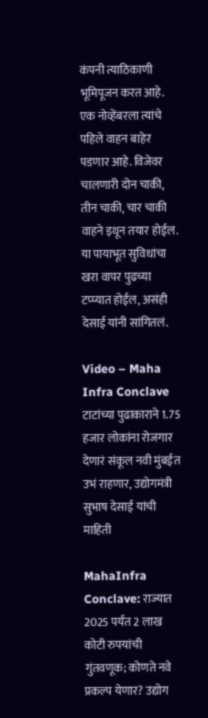कंपनी त्याठिकाणी भूमिपूजन करत आहे. एक नोव्हेंबरला त्यांचे पहिले वाहन बाहेर पडणार आहे. विजेवर चालणारी दोन चाकी, तीन चाकी, चार चाकी वाहने इथून तयार होईल. या पायाभूत सुविधांचा खरा वापर पुढच्या टप्प्यात होईल, असंही देसाई यांनी सांगितलं.

Video – Maha Infra Conclave टाटांच्या पुढाकाराने 1.75 हजार लोकांना रोजगार देणारं संकूल नवी मुंबईत उभं राहणार, उद्योगमंत्री सुभाष देसाई यांची माहिती

MahaInfra Conclave: राज्यात 2025 पर्यंत 2 लाख कोटी रुपयांची गुंतवणूक; कोणते नवे प्रकल्प येणार? उद्योग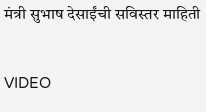मंत्री सुभाष देसाईंची सविस्तर माहिती

VIDEO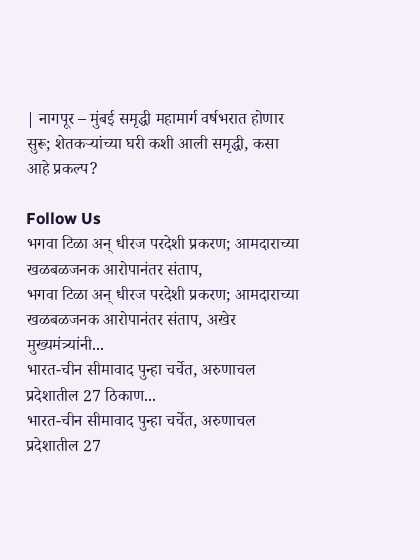| नागपूर – मुंबई समृद्धी महामार्ग वर्षभरात होणार सुरू; शेतकऱ्यांच्या घरी कशी आली समृद्धी, कसा आहे प्रकल्प?

Follow Us
भगवा टिळा अन् धीरज परदेशी प्रकरण; आमदाराच्या खळबळजनक आरोपानंतर संताप,
भगवा टिळा अन् धीरज परदेशी प्रकरण; आमदाराच्या खळबळजनक आरोपानंतर संताप, अखेर मुख्यमंत्र्यांनी...
भारत-चीन सीमावाद पुन्हा चर्चेत, अरुणाचल प्रदेशातील 27 ठिकाण...
भारत-चीन सीमावाद पुन्हा चर्चेत, अरुणाचल प्रदेशातील 27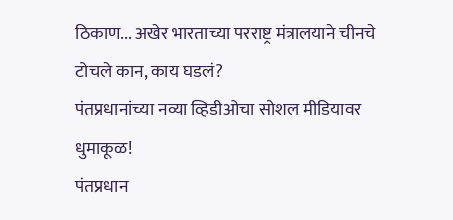ठिकाण... अखेर भारताच्या परराष्ट्र मंत्रालयाने चीनचे टोचले कान, काय घडलं?
पंतप्रधानांच्या नव्या व्हिडीओचा सोशल मीडियावर धुमाकूळ!
पंतप्रधान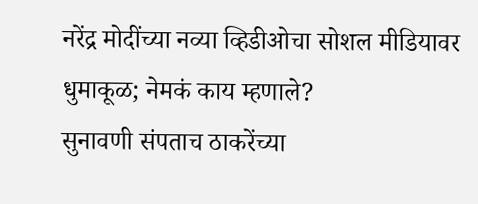नरेंद्र मोदींच्या नव्या व्हिडीओचा सोशल मीडियावर धुमाकूळ; नेमकं काय म्हणाले?
सुनावणी संपताच ठाकरेंच्या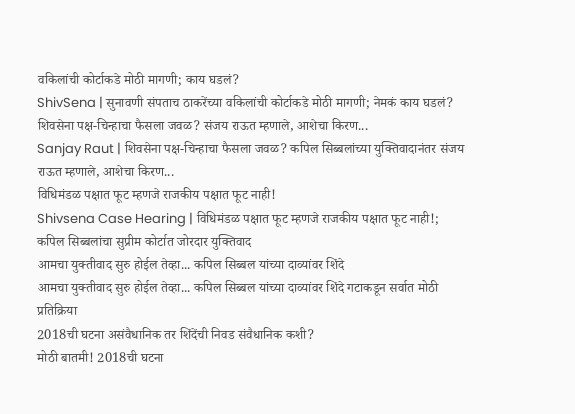वकिलांची कोर्टाकडे मोठी मागणी; काय घडलं?
ShivSena | सुनावणी संपताच ठाकरेंच्या वकिलांची कोर्टाकडे मोठी मागणी; नेमकं काय घडलं?
शिवसेना पक्ष-चिन्हाचा फैसला जवळ? संजय राऊत म्हणाले, आशेचा किरण...
Sanjay Raut | शिवसेना पक्ष-चिन्हाचा फैसला जवळ? कपिल सिब्बलांच्या युक्तिवादानंतर संजय राऊत म्हणाले, आशेचा किरण...
विधिमंडळ पक्षात फूट म्हणजे राजकीय पक्षात फूट नाही!
Shivsena Case Hearing | विधिमंडळ पक्षात फूट म्हणजे राजकीय पक्षात फूट नाही!; कपिल सिब्बलांचा सुप्रीम कोर्टात जोरदार युक्तिवाद
आमचा युक्तीवाद सुरु होईल तेव्हा... कपिल सिब्बल यांच्या दाव्यांवर शिंदे
आमचा युक्तीवाद सुरु होईल तेव्हा... कपिल सिब्बल यांच्या दाव्यांवर शिंदे गटाकडून सर्वात मोठी प्रतिक्रिया
2018ची घटना असंवैधानिक तर शिंदेंची निवड संवैधानिक कशी?
मोठी बातमी! 2018ची घटना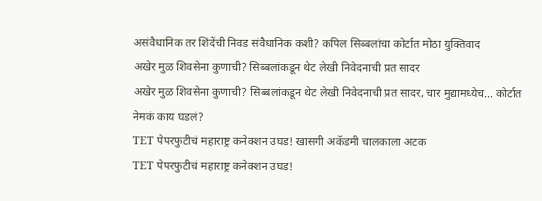असंवैधानिक तर शिंदेंची निवड संवैधानिक कशी? कपिल सिब्बलांचा कोर्टात मोठा युक्तिवाद
अखेर मुळ शिवसेना कुणाची? सिब्बलांकडून थेट लेखी निवेदनाची प्रत सादर
अखेर मुळ शिवसेना कुणाची? सिब्बलांकडून थेट लेखी निवेदनाची प्रत सादर, चार मुद्यामध्येच... कोर्टात नेमकं काय घडलं?
TET पेपरफुटीचं महाराष्ट्र कनेक्शन उघड! खासगी अकॅडमी चालकाला अटक
TET पेपरफुटीचं महाराष्ट्र कनेक्शन उघड!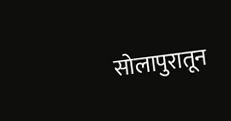सोलापुरातून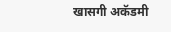खासगी अकॅडमी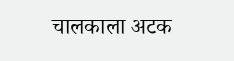चालकाला अटक